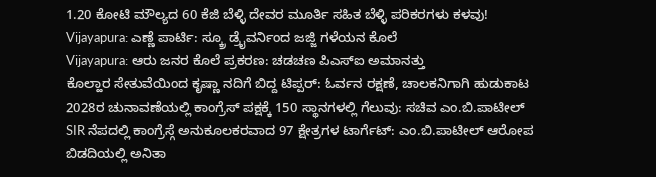1.20 ಕೋಟಿ ಮೌಲ್ಯದ 60 ಕೆಜಿ ಬೆಳ್ಳಿ ದೇವರ ಮೂರ್ತಿ ಸಹಿತ ಬೆಳ್ಳಿ ಪರಿಕರಗಳು ಕಳವು!
Vijayapura: ಎಣ್ಣೆ ಪಾರ್ಟಿ: ಸ್ಕ್ರೂ ಡ್ರೈವರ್ನಿಂದ ಜಜ್ಜಿ ಗಳೆಯನ ಕೊಲೆ
Vijayapura: ಆರು ಜನರ ಕೊಲೆ ಪ್ರಕರಣ: ಚಡಚಣ ಪಿಎಸ್ಐ ಅಮಾನತ್ತು
ಕೊಲ್ಹಾರ ಸೇತುವೆಯಿಂದ ಕೃಷ್ಣಾ ನದಿಗೆ ಬಿದ್ದ ಟಿಪ್ಪರ್: ಓರ್ವನ ರಕ್ಷಣೆ, ಚಾಲಕನಿಗಾಗಿ ಹುಡುಕಾಟ
2028ರ ಚುನಾವಣೆಯಲ್ಲಿ ಕಾಂಗ್ರೆಸ್ ಪಕ್ಷಕ್ಕೆ 150 ಸ್ಥಾನಗಳಲ್ಲಿ ಗೆಲುವು: ಸಚಿವ ಎಂ.ಬಿ.ಪಾಟೀಲ್
SIR ನೆಪದಲ್ಲಿ ಕಾಂಗ್ರೆಸ್ಗೆ ಅನುಕೂಲಕರವಾದ 97 ಕ್ಷೇತ್ರಗಳ ಟಾರ್ಗೆಟ್: ಎಂ.ಬಿ.ಪಾಟೀಲ್ ಆರೋಪ
ಬಿಡದಿಯಲ್ಲಿ ಅನಿತಾ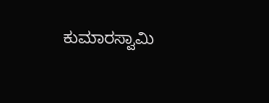ಕುಮಾರಸ್ವಾಮಿ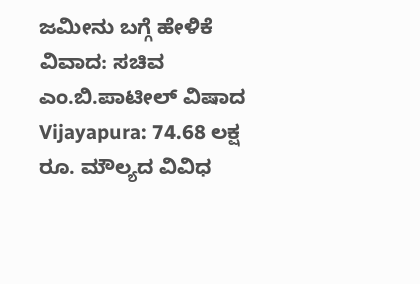ಜಮೀನು ಬಗ್ಗೆ ಹೇಳಿಕೆ ವಿವಾದ: ಸಚಿವ ಎಂ.ಬಿ.ಪಾಟೀಲ್ ವಿಷಾದ
Vijayapura: 74.68 ಲಕ್ಷ ರೂ. ಮೌಲ್ಯದ ವಿವಿಧ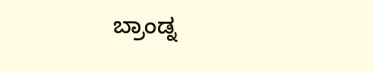ಬ್ರಾಂಡ್ನ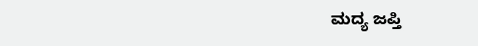ಮದ್ಯ ಜಪ್ತಿ